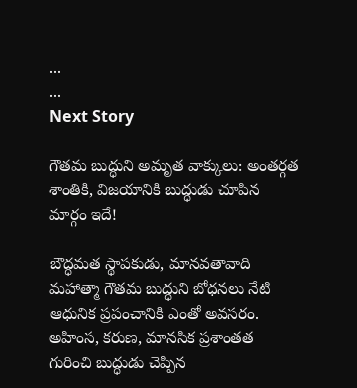...
...
Next Story

గౌతమ బుద్ధుని అమృత వాక్కులు: అంతర్గత శాంతికి, విజయానికి బుద్ధుడు చూపిన మార్గం ఇదే!

బౌద్ధమత స్థాపకుడు, మానవతావాది మహాత్మా గౌతమ బుద్ధుని బోధనలు నేటి ఆధునిక ప్రపంచానికి ఎంతో అవసరం. అహింస, కరుణ, మానసిక ప్రశాంతత గురించి బుద్ధుడు చెప్పిన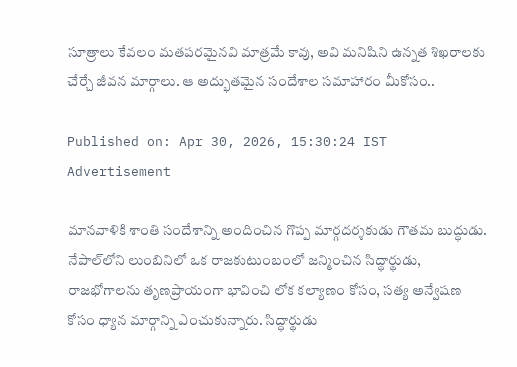సూత్రాలు కేవలం మతపరమైనవి మాత్రమే కావు, అవి మనిషిని ఉన్నత శిఖరాలకు చేర్చే జీవన మార్గాలు. ఆ అద్భుతమైన సందేశాల సమాహారం మీకోసం..

Published on: Apr 30, 2026, 15:30:24 IST
Advertisement

మానవాళికి శాంతి సందేశాన్ని అందించిన గొప్ప మార్గదర్శకుడు గౌతమ బుద్ధుడు. నేపాల్‌లోని లుంబినిలో ఒక రాజకుటుంబంలో జన్మించిన సిద్ధార్థుడు, రాజభోగాలను తృణప్రాయంగా భావించి లోక కల్యాణం కోసం, సత్య అన్వేషణ కోసం ధ్యాన మార్గాన్ని ఎంచుకున్నారు. సిద్ధార్థుడు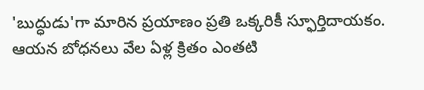'బుద్ధుడు'గా మారిన ప్రయాణం ప్రతి ఒక్కరికీ స్ఫూర్తిదాయకం. ఆయన బోధనలు వేల ఏళ్ల క్రితం ఎంతటి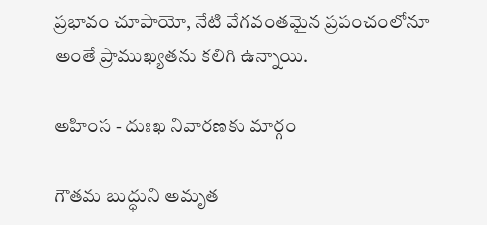ప్రభావం చూపాయో, నేటి వేగవంతమైన ప్రపంచంలోనూ అంతే ప్రాముఖ్యతను కలిగి ఉన్నాయి.

అహింస - దుఃఖ నివారణకు మార్గం

గౌతమ బుద్ధుని అమృత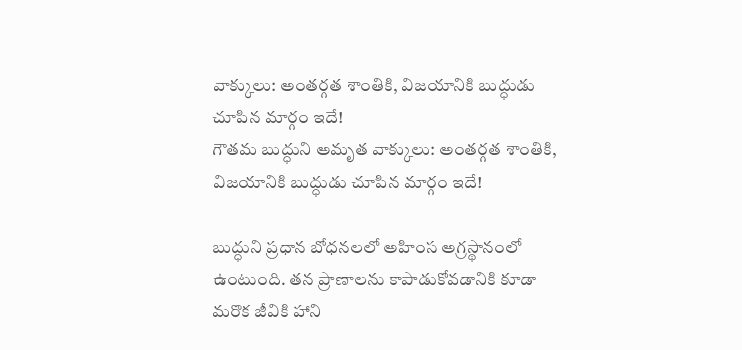వాక్కులు: అంతర్గత శాంతికి, విజయానికి బుద్ధుడు చూపిన మార్గం ఇదే!
గౌతమ బుద్ధుని అమృత వాక్కులు: అంతర్గత శాంతికి, విజయానికి బుద్ధుడు చూపిన మార్గం ఇదే!

బుద్ధుని ప్రధాన బోధనలలో అహింస అగ్రస్థానంలో ఉంటుంది. తన ప్రాణాలను కాపాడుకోవడానికి కూడా మరొక జీవికి హాని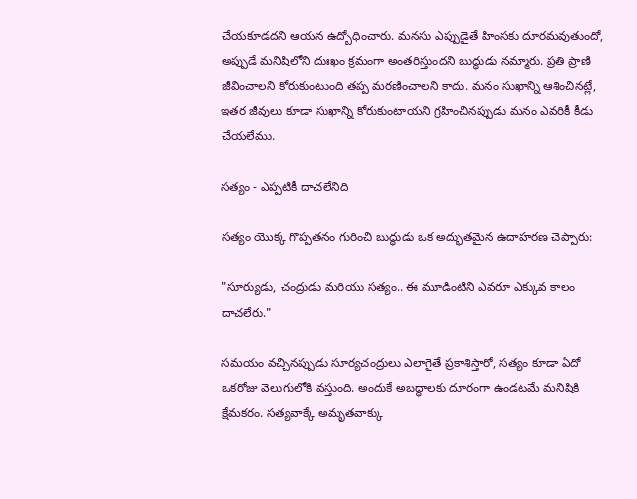చేయకూడదని ఆయన ఉద్బోధించారు. మనసు ఎప్పుడైతే హింసకు దూరమవుతుందో, అప్పుడే మనిషిలోని దుఃఖం క్రమంగా అంతరిస్తుందని బుద్ధుడు నమ్మారు. ప్రతి ప్రాణి జీవించాలని కోరుకుంటుంది తప్ప మరణించాలని కాదు. మనం సుఖాన్ని ఆశించినట్లే, ఇతర జీవులు కూడా సుఖాన్ని కోరుకుంటాయని గ్రహించినప్పుడు మనం ఎవరికీ కీడు చేయలేము.

సత్యం - ఎప్పటికీ దాచలేనిది

సత్యం యొక్క గొప్పతనం గురించి బుద్ధుడు ఒక అద్భుతమైన ఉదాహరణ చెప్పారు:

"సూర్యుడు, చంద్రుడు మరియు సత్యం.. ఈ మూడింటిని ఎవరూ ఎక్కువ కాలం దాచలేరు."

సమయం వచ్చినప్పుడు సూర్యచంద్రులు ఎలాగైతే ప్రకాశిస్తారో, సత్యం కూడా ఏదో ఒకరోజు వెలుగులోకి వస్తుంది. అందుకే అబద్ధాలకు దూరంగా ఉండటమే మనిషికి క్షేమకరం. సత్యవాక్కే అమృతవాక్కు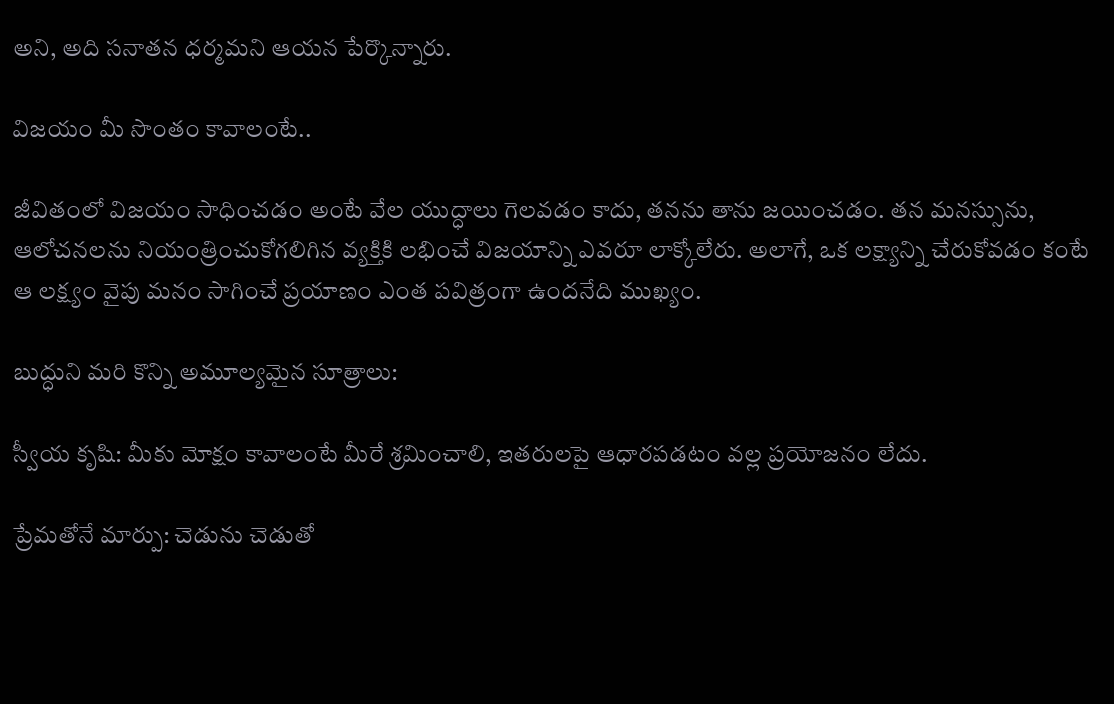అని, అది సనాతన ధర్మమని ఆయన పేర్కొన్నారు.

విజయం మీ సొంతం కావాలంటే..

జీవితంలో విజయం సాధించడం అంటే వేల యుద్ధాలు గెలవడం కాదు, తనను తాను జయించడం. తన మనస్సును, ఆలోచనలను నియంత్రించుకోగలిగిన వ్యక్తికి లభించే విజయాన్ని ఎవరూ లాక్కోలేరు. అలాగే, ఒక లక్ష్యాన్ని చేరుకోవడం కంటే ఆ లక్ష్యం వైపు మనం సాగించే ప్రయాణం ఎంత పవిత్రంగా ఉందనేది ముఖ్యం.

బుద్ధుని మరి కొన్ని అమూల్యమైన సూత్రాలు:

స్వీయ కృషి: మీకు మోక్షం కావాలంటే మీరే శ్రమించాలి, ఇతరులపై ఆధారపడటం వల్ల ప్రయోజనం లేదు.

ప్రేమతోనే మార్పు: చెడును చెడుతో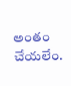అంతం చేయలేం.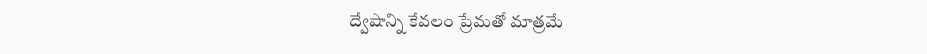ద్వేషాన్ని కేవలం ప్రేమతో మాత్రమే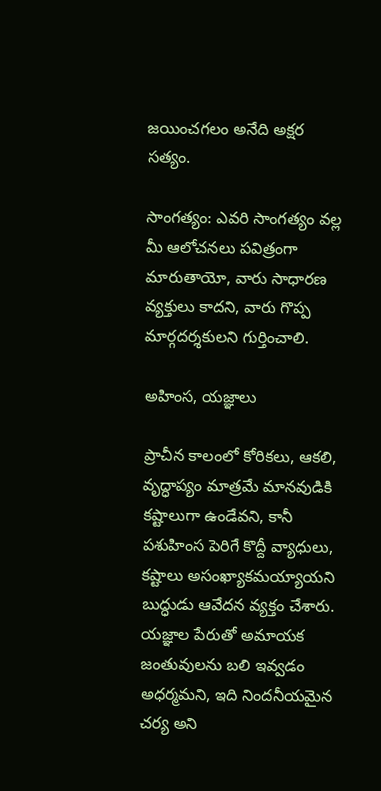జయించగలం అనేది అక్షర సత్యం.

సాంగత్యం: ఎవరి సాంగత్యం వల్ల మీ ఆలోచనలు పవిత్రంగా మారుతాయో, వారు సాధారణ వ్యక్తులు కాదని, వారు గొప్ప మార్గదర్శకులని గుర్తించాలి.

అహింస, యజ్ఞాలు

ప్రాచీన కాలంలో కోరికలు, ఆకలి, వృద్ధాప్యం మాత్రమే మానవుడికి కష్టాలుగా ఉండేవని, కానీ పశుహింస పెరిగే కొద్దీ వ్యాధులు, కష్టాలు అసంఖ్యాకమయ్యాయని బుద్ధుడు ఆవేదన వ్యక్తం చేశారు. యజ్ఞాల పేరుతో అమాయక జంతువులను బలి ఇవ్వడం అధర్మమని, ఇది నిందనీయమైన చర్య అని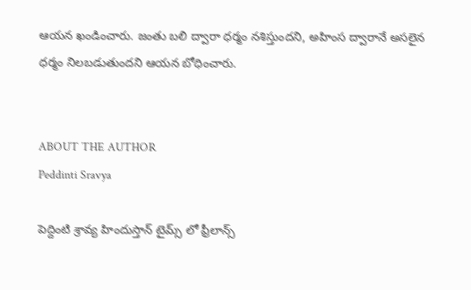ఆయన ఖండించారు. జంతు బలి ద్వారా ధర్మం నశిస్తుందని, అహింస ద్వారానే అసలైన ధర్మం నిలబడుతుందని ఆయన బోధించారు.


ABOUT THE AUTHOR
Peddinti Sravya

పెద్దింటి శ్రావ్య హిందుస్తాన్ టైమ్స్ లో ఫ్రీలాన్స్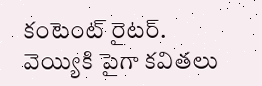కంటెంట్ రైటర్. వెయ్యికి పైగా కవితలు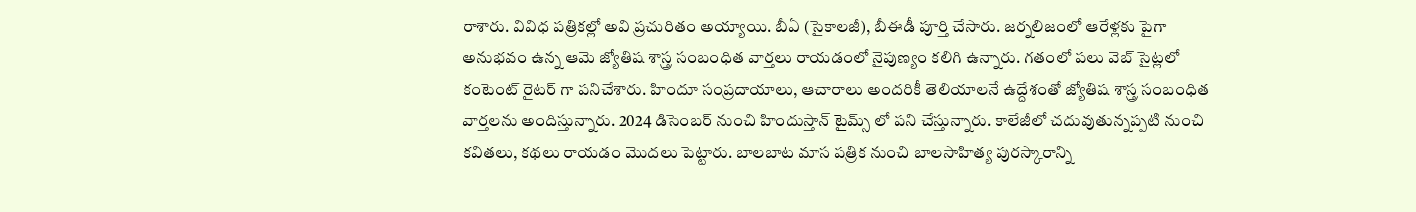రాశారు. వివిధ పత్రికల్లో అవి ప్రచురితం అయ్యాయి. బీఏ (సైకాలజీ), బీఈడీ పూర్తి చేసారు. జర్నలిజంలో ఆరేళ్లకు పైగా అనుభవం ఉన్న ఆమె జ్యోతిష శాస్త్ర సంబంధిత వార్తలు రాయడంలో నైపుణ్యం కలిగి ఉన్నారు. గతంలో పలు వెబ్ సైట్లలో కంటెంట్ రైటర్ గా పనిచేశారు. హిందూ సంప్రదాయాలు, ఆచారాలు అందరికీ తెలియాలనే ఉద్దేశంతో జ్యోతిష శాస్త్ర సంబంధిత వార్తలను అందిస్తున్నారు. 2024 డిసెంబర్ నుంచి హిందుస్తాన్ టైమ్స్ లో పని చేస్తున్నారు. కాలేజీలో చదువుతున్నప్పటి నుంచి కవితలు, కథలు రాయడం మొదలు పెట్టారు. బాలబాట మాస పత్రిక నుంచి బాలసాహిత్య పురస్కారాన్ని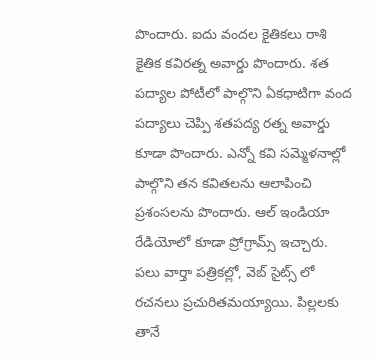పొందారు. ఐదు వందల కైతికలు రాశి కైతిక కవిరత్న అవార్డు పొందారు. శత పద్యాల పోటీలో పాల్గొని ఏకధాటిగా వంద పద్యాలు చెప్పి శతపద్య రత్న అవార్డు కూడా పొందారు. ఎన్నో కవి సమ్మెళనాల్లో పాల్గొని తన కవితలను ఆలాపించి ప్రశంసలను పొందారు. ఆల్ ఇండియా రేడియోలో కూడా ప్రోగ్రామ్స్ ఇచ్చారు. పలు వార్తా పత్రికల్లో, వెబ్ సైట్స్ లో రచనలు ప్రచురితమయ్యాయి. పిల్లలకు తానే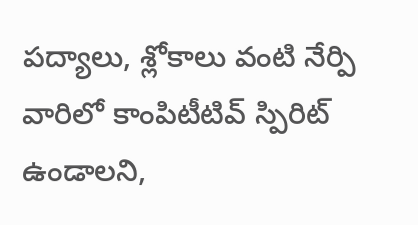పద్యాలు, శ్లోకాలు వంటి నేర్పి వారిలో కాంపిటీటివ్ స్పిరిట్ ఉండాలని,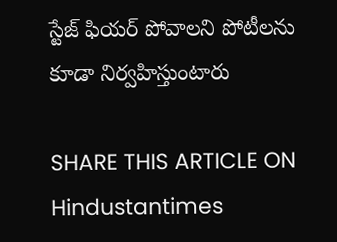స్టేజ్ ఫియర్ పోవాలని పోటీలను కూడా నిర్వహిస్తుంటారు

SHARE THIS ARTICLE ON
Hindustantimes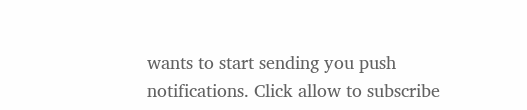wants to start sending you push notifications. Click allow to subscribe